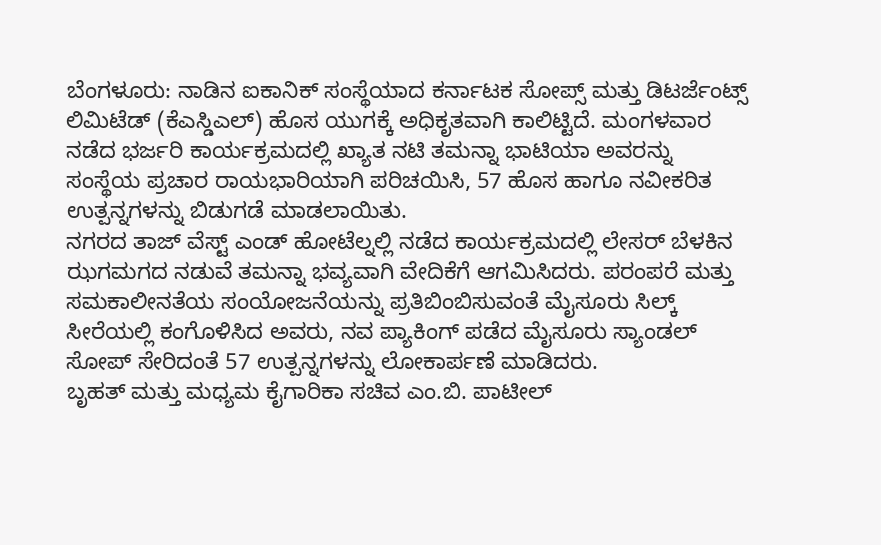ಬೆಂಗಳೂರು: ನಾಡಿನ ಐಕಾನಿಕ್ ಸಂಸ್ಥೆಯಾದ ಕರ್ನಾಟಕ ಸೋಪ್ಸ್ ಮತ್ತು ಡಿಟರ್ಜೆಂಟ್ಸ್ ಲಿಮಿಟೆಡ್ (ಕೆಎಸ್ಡಿಎಲ್) ಹೊಸ ಯುಗಕ್ಕೆ ಅಧಿಕೃತವಾಗಿ ಕಾಲಿಟ್ಟಿದೆ. ಮಂಗಳವಾರ ನಡೆದ ಭರ್ಜರಿ ಕಾರ್ಯಕ್ರಮದಲ್ಲಿ ಖ್ಯಾತ ನಟಿ ತಮನ್ನಾ ಭಾಟಿಯಾ ಅವರನ್ನು ಸಂಸ್ಥೆಯ ಪ್ರಚಾರ ರಾಯಭಾರಿಯಾಗಿ ಪರಿಚಯಿಸಿ, 57 ಹೊಸ ಹಾಗೂ ನವೀಕರಿತ ಉತ್ಪನ್ನಗಳನ್ನು ಬಿಡುಗಡೆ ಮಾಡಲಾಯಿತು.
ನಗರದ ತಾಜ್ ವೆಸ್ಟ್ ಎಂಡ್ ಹೋಟೆಲ್ನಲ್ಲಿ ನಡೆದ ಕಾರ್ಯಕ್ರಮದಲ್ಲಿ ಲೇಸರ್ ಬೆಳಕಿನ ಝಗಮಗದ ನಡುವೆ ತಮನ್ನಾ ಭವ್ಯವಾಗಿ ವೇದಿಕೆಗೆ ಆಗಮಿಸಿದರು. ಪರಂಪರೆ ಮತ್ತು ಸಮಕಾಲೀನತೆಯ ಸಂಯೋಜನೆಯನ್ನು ಪ್ರತಿಬಿಂಬಿಸುವಂತೆ ಮೈಸೂರು ಸಿಲ್ಕ್ ಸೀರೆಯಲ್ಲಿ ಕಂಗೊಳಿಸಿದ ಅವರು, ನವ ಪ್ಯಾಕಿಂಗ್ ಪಡೆದ ಮೈಸೂರು ಸ್ಯಾಂಡಲ್ ಸೋಪ್ ಸೇರಿದಂತೆ 57 ಉತ್ಪನ್ನಗಳನ್ನು ಲೋಕಾರ್ಪಣೆ ಮಾಡಿದರು.
ಬೃಹತ್ ಮತ್ತು ಮಧ್ಯಮ ಕೈಗಾರಿಕಾ ಸಚಿವ ಎಂ.ಬಿ. ಪಾಟೀಲ್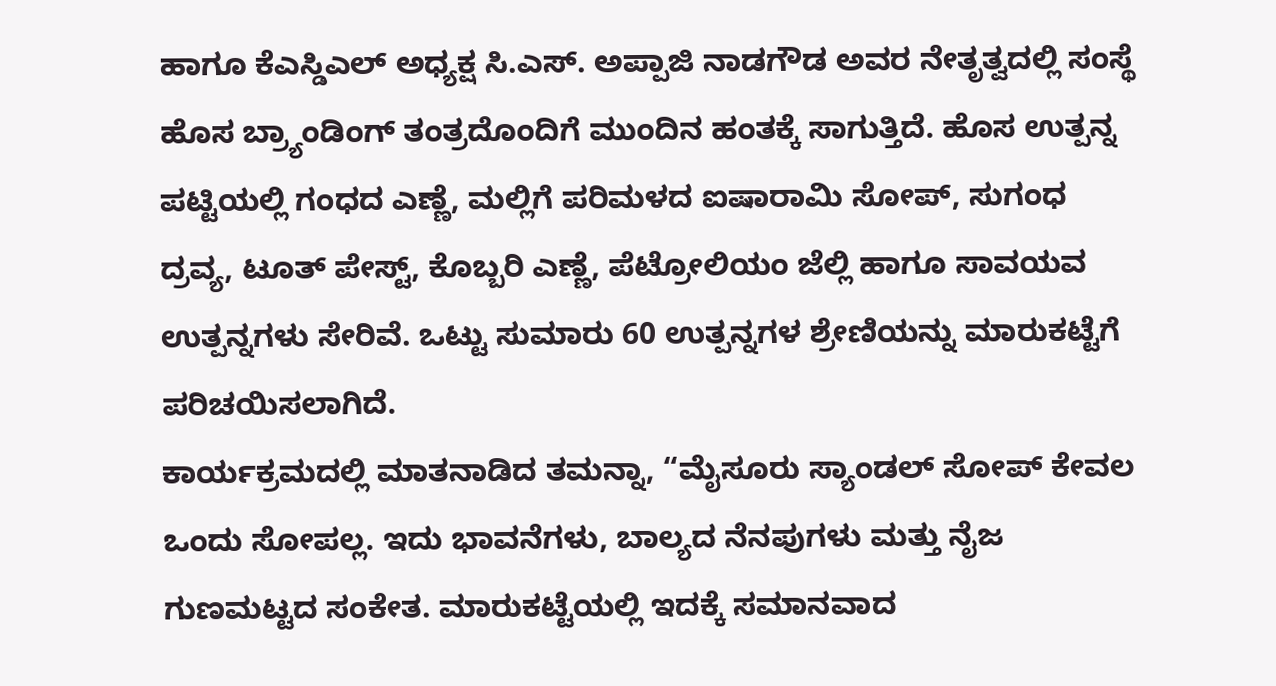ಹಾಗೂ ಕೆಎಸ್ಡಿಎಲ್ ಅಧ್ಯಕ್ಷ ಸಿ.ಎಸ್. ಅಪ್ಪಾಜಿ ನಾಡಗೌಡ ಅವರ ನೇತೃತ್ವದಲ್ಲಿ ಸಂಸ್ಥೆ ಹೊಸ ಬ್ರ್ಯಾಂಡಿಂಗ್ ತಂತ್ರದೊಂದಿಗೆ ಮುಂದಿನ ಹಂತಕ್ಕೆ ಸಾಗುತ್ತಿದೆ. ಹೊಸ ಉತ್ಪನ್ನ ಪಟ್ಟಿಯಲ್ಲಿ ಗಂಧದ ಎಣ್ಣೆ, ಮಲ್ಲಿಗೆ ಪರಿಮಳದ ಐಷಾರಾಮಿ ಸೋಪ್, ಸುಗಂಧ ದ್ರವ್ಯ, ಟೂತ್ ಪೇಸ್ಟ್, ಕೊಬ್ಬರಿ ಎಣ್ಣೆ, ಪೆಟ್ರೋಲಿಯಂ ಜೆಲ್ಲಿ ಹಾಗೂ ಸಾವಯವ ಉತ್ಪನ್ನಗಳು ಸೇರಿವೆ. ಒಟ್ಟು ಸುಮಾರು 60 ಉತ್ಪನ್ನಗಳ ಶ್ರೇಣಿಯನ್ನು ಮಾರುಕಟ್ಟೆಗೆ ಪರಿಚಯಿಸಲಾಗಿದೆ.
ಕಾರ್ಯಕ್ರಮದಲ್ಲಿ ಮಾತನಾಡಿದ ತಮನ್ನಾ, “ಮೈಸೂರು ಸ್ಯಾಂಡಲ್ ಸೋಪ್ ಕೇವಲ ಒಂದು ಸೋಪಲ್ಲ. ಇದು ಭಾವನೆಗಳು, ಬಾಲ್ಯದ ನೆನಪುಗಳು ಮತ್ತು ನೈಜ ಗುಣಮಟ್ಟದ ಸಂಕೇತ. ಮಾರುಕಟ್ಟೆಯಲ್ಲಿ ಇದಕ್ಕೆ ಸಮಾನವಾದ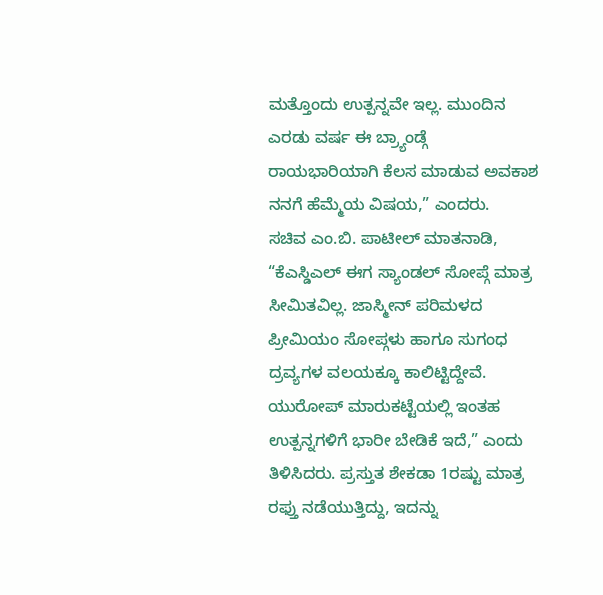ಮತ್ತೊಂದು ಉತ್ಪನ್ನವೇ ಇಲ್ಲ. ಮುಂದಿನ ಎರಡು ವರ್ಷ ಈ ಬ್ರ್ಯಾಂಡ್ಗೆ ರಾಯಭಾರಿಯಾಗಿ ಕೆಲಸ ಮಾಡುವ ಅವಕಾಶ ನನಗೆ ಹೆಮ್ಮೆಯ ವಿಷಯ,” ಎಂದರು.
ಸಚಿವ ಎಂ.ಬಿ. ಪಾಟೀಲ್ ಮಾತನಾಡಿ, “ಕೆಎಸ್ಡಿಎಲ್ ಈಗ ಸ್ಯಾಂಡಲ್ ಸೋಪ್ಗೆ ಮಾತ್ರ ಸೀಮಿತವಿಲ್ಲ. ಜಾಸ್ಮೀನ್ ಪರಿಮಳದ ಪ್ರೀಮಿಯಂ ಸೋಪ್ಗಳು ಹಾಗೂ ಸುಗಂಧ ದ್ರವ್ಯಗಳ ವಲಯಕ್ಕೂ ಕಾಲಿಟ್ಟಿದ್ದೇವೆ. ಯುರೋಪ್ ಮಾರುಕಟ್ಟೆಯಲ್ಲಿ ಇಂತಹ ಉತ್ಪನ್ನಗಳಿಗೆ ಭಾರೀ ಬೇಡಿಕೆ ಇದೆ,” ಎಂದು ತಿಳಿಸಿದರು. ಪ್ರಸ್ತುತ ಶೇಕಡಾ 1ರಷ್ಟು ಮಾತ್ರ ರಫ್ತು ನಡೆಯುತ್ತಿದ್ದು, ಇದನ್ನು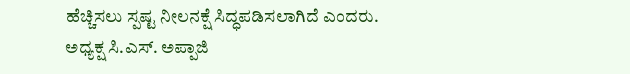ಹೆಚ್ಚಿಸಲು ಸ್ಪಷ್ಟ ನೀಲನಕ್ಷೆ ಸಿದ್ಧಪಡಿಸಲಾಗಿದೆ ಎಂದರು.
ಅಧ್ಯಕ್ಷ ಸಿ.ಎಸ್. ಅಪ್ಪಾಜಿ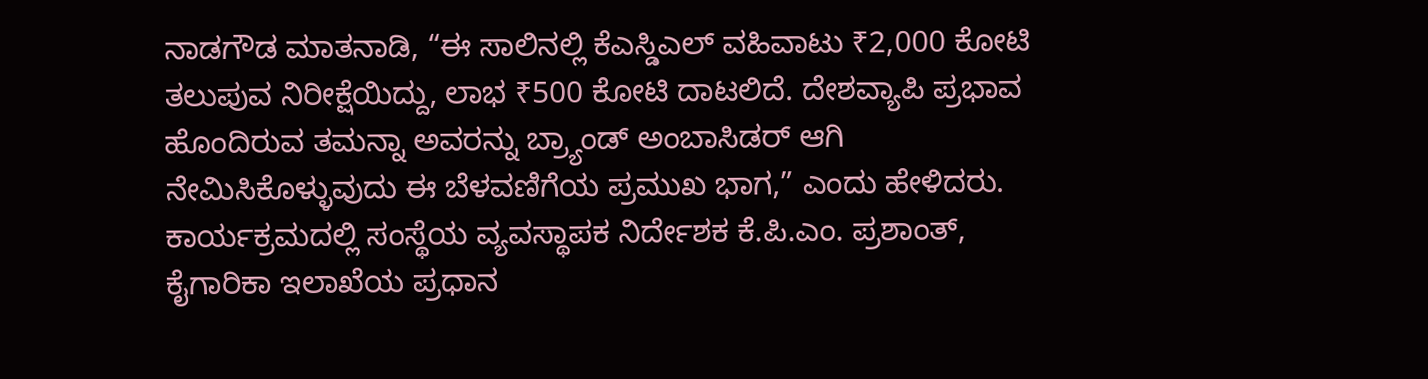ನಾಡಗೌಡ ಮಾತನಾಡಿ, “ಈ ಸಾಲಿನಲ್ಲಿ ಕೆಎಸ್ಡಿಎಲ್ ವಹಿವಾಟು ₹2,000 ಕೋಟಿ ತಲುಪುವ ನಿರೀಕ್ಷೆಯಿದ್ದು, ಲಾಭ ₹500 ಕೋಟಿ ದಾಟಲಿದೆ. ದೇಶವ್ಯಾಪಿ ಪ್ರಭಾವ ಹೊಂದಿರುವ ತಮನ್ನಾ ಅವರನ್ನು ಬ್ರ್ಯಾಂಡ್ ಅಂಬಾಸಿಡರ್ ಆಗಿ ನೇಮಿಸಿಕೊಳ್ಳುವುದು ಈ ಬೆಳವಣಿಗೆಯ ಪ್ರಮುಖ ಭಾಗ,” ಎಂದು ಹೇಳಿದರು.
ಕಾರ್ಯಕ್ರಮದಲ್ಲಿ ಸಂಸ್ಥೆಯ ವ್ಯವಸ್ಥಾಪಕ ನಿರ್ದೇಶಕ ಕೆ.ಪಿ.ಎಂ. ಪ್ರಶಾಂತ್, ಕೈಗಾರಿಕಾ ಇಲಾಖೆಯ ಪ್ರಧಾನ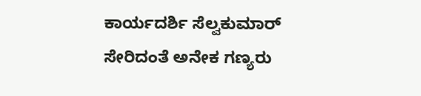ಕಾರ್ಯದರ್ಶಿ ಸೆಲ್ವಕುಮಾರ್ ಸೇರಿದಂತೆ ಅನೇಕ ಗಣ್ಯರು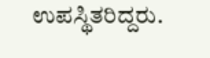ಉಪಸ್ಥಿತರಿದ್ದರು.